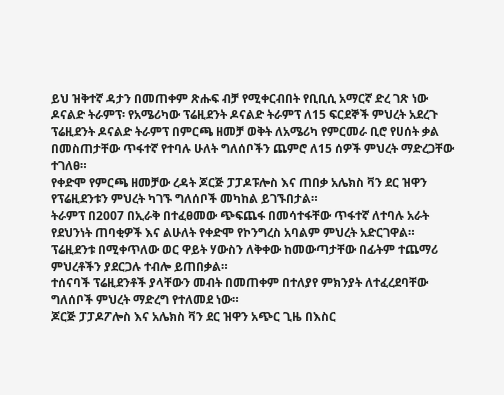ይህ ዝቅተኛ ዳታን በመጠቀም ጽሑፍ ብቻ የሚቀርብበት የቢቢሲ አማርኛ ድረ ገጽ ነው
ዶናልድ ትራምፕ፡ የአሜሪካው ፕሬዚደንት ዶናልድ ትራምፕ ለ15 ፍርደኞች ምህረት አደረጉ
ፕሬዚደንት ዶናልድ ትራምፕ በምርጫ ዘመቻ ወቅት ለአሜሪካ የምርመራ ቢሮ የሀሰት ቃል በመስጠታቸው ጥፋተኛ የተባሉ ሁለት ግለሰቦችን ጨምሮ ለ15 ሰዎች ምህረት ማድረጋቸው ተገለፀ።
የቀድሞ የምርጫ ዘመቻው ረዳት ጆርጅ ፓፓዶፑሎስ እና ጠበቃ አሌክስ ቫን ደር ዝዋን የፕሬዚደንቱን ምህረት ካገኙ ግለሰቦች መካከል ይገኙበታል።
ትራምፕ በ2007 በኢራቅ በተፈፀመው ጭፍጨፋ በመሳተፋቸው ጥፋተኛ ለተባሉ አራት የደህንነት ጠባቂዎች እና ልሁለት የቀድሞ የኮንግረስ አባልም ምህረት አድርገዋል።
ፕሬዚደንቱ በሚቀጥለው ወር ዋይት ሃውስን ለቅቀው ከመውጣታቸው በፊትም ተጨማሪ ምህረቶችን ያደርጋሉ ተብሎ ይጠበቃል።
ተሰናባች ፕሬዚደንቶች ያላቸውን መብት በመጠቀም በተለያየ ምክንያት ለተፈረደባቸው ግለሰቦች ምህረት ማድረግ የተለመደ ነው።
ጆርጅ ፓፓዶፖሎስ እና አሌክስ ቫን ደር ዝዋን አጭር ጊዜ በእስር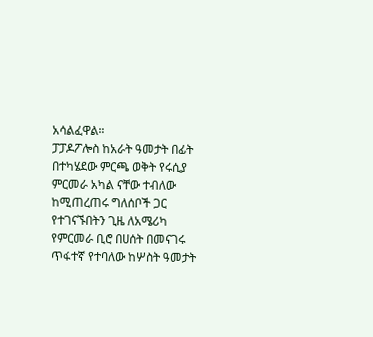አሳልፈዋል።
ፓፓዶፖሎስ ከአራት ዓመታት በፊት በተካሄደው ምርጫ ወቅት የሩሲያ ምርመራ አካል ናቸው ተብለው ከሚጠረጠሩ ግለሰቦች ጋር የተገናኙበትን ጊዜ ለአሜሪካ የምርመራ ቢሮ በሀሰት በመናገሩ ጥፋተኛ የተባለው ከሦስት ዓመታት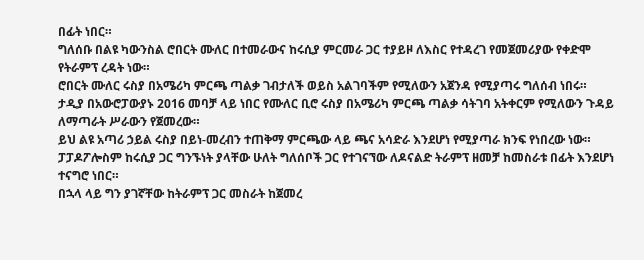በፊት ነበር።
ግለሰቡ በልዩ ካውንስል ሮበርት ሙለር በተመራውና ከሩሲያ ምርመራ ጋር ተያይዞ ለእስር የተዳረገ የመጀመሪያው የቀድሞ የትራምፕ ረዳት ነው።
ሮበርት ሙለር ሩስያ በአሜሪካ ምርጫ ጣልቃ ገብታለች ወይስ አልገባችም የሚለውን አጀንዳ የሚያጣሩ ግለሰብ ነበሩ። ታዲያ በአውሮፓውያኑ 2016 መባቻ ላይ ነበር የሙለር ቢሮ ሩስያ በአሜሪካ ምርጫ ጣልቃ ሳትገባ አትቀርም የሚለውን ጉዳይ ለማጣራት ሥራውን የጀመረው።
ይህ ልዩ አጣሪ ኃይል ሩስያ በይነ-መረብን ተጠቅማ ምርጫው ላይ ጫና አሳድራ እንደሆነ የሚያጣራ ክንፍ የነበረው ነው።
ፓፓዶፖሎስም ከሩሲያ ጋር ግንኙነት ያላቸው ሁለት ግለሰቦች ጋር የተገናኘው ለዶናልድ ትራምፕ ዘመቻ ከመስራቱ በፊት እንደሆነ ተናግሮ ነበር።
በኋላ ላይ ግን ያገኛቸው ከትራምፕ ጋር መስራት ከጀመረ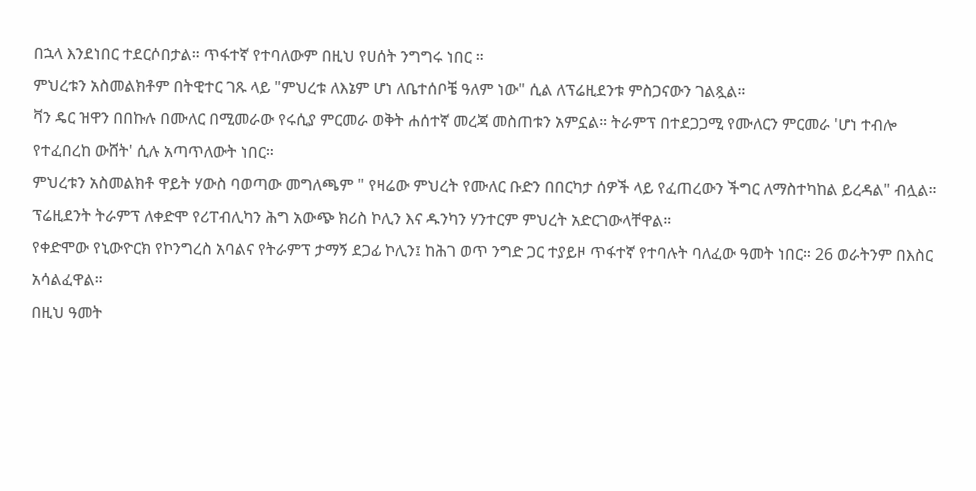በኋላ እንደነበር ተደርሶበታል። ጥፋተኛ የተባለውም በዚህ የሀሰት ንግግሩ ነበር ።
ምህረቱን አስመልክቶም በትዊተር ገጹ ላይ "ምህረቱ ለእኔም ሆነ ለቤተሰቦቼ ዓለም ነው" ሲል ለፕሬዚደንቱ ምስጋናውን ገልጿል።
ቫን ዴር ዝዋን በበኩሉ በሙለር በሚመራው የሩሲያ ምርመራ ወቅት ሐሰተኛ መረጃ መስጠቱን አምኗል። ትራምፕ በተደጋጋሚ የሙለርን ምርመራ 'ሆነ ተብሎ የተፈበረከ ውሸት' ሲሉ አጣጥለውት ነበር።
ምህረቱን አስመልክቶ ዋይት ሃውስ ባወጣው መግለጫም " የዛሬው ምህረት የሙለር ቡድን በበርካታ ሰዎች ላይ የፈጠረውን ችግር ለማስተካከል ይረዳል" ብሏል።
ፕሬዚደንት ትራምፕ ለቀድሞ የሪፐብሊካን ሕግ አውጭ ክሪስ ኮሊን እና ዱንካን ሃንተርም ምህረት አድርገውላቸዋል።
የቀድሞው የኒውዮርክ የኮንግረስ አባልና የትራምፕ ታማኝ ደጋፊ ኮሊን፤ ከሕገ ወጥ ንግድ ጋር ተያይዞ ጥፋተኛ የተባሉት ባለፈው ዓመት ነበር። 26 ወራትንም በእስር አሳልፈዋል።
በዚህ ዓመት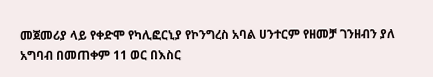መጀመሪያ ላይ የቀድሞ የካሊፎርኒያ የኮንግረስ አባል ሀንተርም የዘመቻ ገንዘብን ያለ አግባብ በመጠቀም 11 ወር በእስር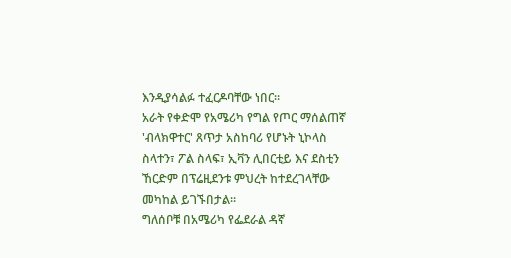እንዲያሳልፉ ተፈርዶባቸው ነበር።
አራት የቀድሞ የአሜሪካ የግል የጦር ማሰልጠኛ 'ብላክዋተር' ጸጥታ አስከባሪ የሆኑት ኒኮላስ ስላተን፣ ፖል ስላፍ፣ ኢቫን ሊበርቲይ እና ደስቲን ኸርድም በፕሬዚደንቱ ምህረት ከተደረገላቸው መካከል ይገኙበታል።
ግለሰቦቹ በአሜሪካ የፌደራል ዳኛ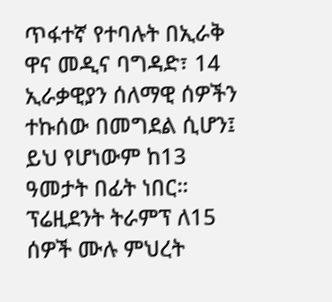ጥፋተኛ የተባሉት በኢራቅ ዋና መዲና ባግዳድ፣ 14 ኢራቃዊያን ሰለማዊ ሰዎችን ተኩሰው በመግደል ሲሆን፤ ይህ የሆነውም ከ13 ዓመታት በፊት ነበር።
ፕሬዚደንት ትራምፕ ለ15 ሰዎች ሙሉ ምህረት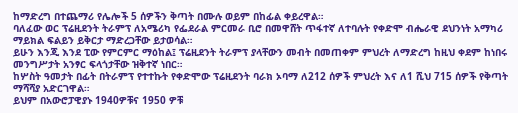ከማድረግ በተጨማሪ የሌሎች 5 ሰዎችን ቅጣት በሙሉ ወይም በከፊል ቀይረዋል።
ባለፈው ወር ፕሬዚደንት ትራምፕ ለአሜሪካ የፌደራል ምርመራ ቢሮ በመዋሸት ጥፋተኛ ለተባሉት የቀድሞ ብሔራዊ ደህንነት አማካሪ ማይክል ፍልይን ይቅርታ ማድረጋቸው ይታወሳል።
ይሁን እንጂ እንደ ፒው የምርምር ማዕከል፤ ፕሬዚደንት ትራምፕ ያላቸውን መብት በመጠቀም ምህረት ለማድረግ ከዚህ ቀደም ከነበሩ መንግሥታት አንፃር ፍላጎታቸው ዝቅተኛ ነበር።
ከሦስት ዓመታት በፊት በትራምፕ የተተኩት የቀድሞው ፕሬዚደንት ባራክ ኦባማ ለ212 ሰዎች ምህረት እና ለ1 ሺህ 715 ሰዎች የቅጣት ማሻሻያ አድርገዋል።
ይህም በአውሮፓዊያኑ 1940ዎቹና 1950 ዎቹ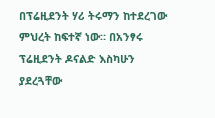በፕሬዚደንት ሃሪ ትሩማን ከተደረገው ምህረት ከፍተኛ ነው። በአንፃሩ ፕሬዚደንት ዶናልድ እስካሁን ያደረጓቸው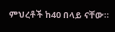ምህረቶች ከ40 በላይ ናቸው።